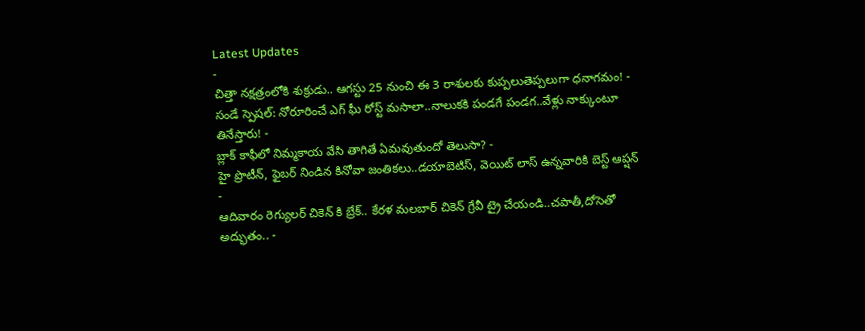Latest Updates
-
చిత్తా నక్షత్రంలోకి శుక్రుడు.. ఆగస్టు 25 నుంచి ఈ 3 రాశులకు కుప్పలుతెప్పలుగా ధనాగమం! -
సండే స్పెషల్: నోరూరించే ఎగ్ ఘీ రోస్ట్ మసాలా..నాలుకకి పండగే పండగ..వేళ్లు నాక్కుంటూ తినేస్తారు! -
బ్లాక్ కాఫీలో నిమ్మకాయ వేసి తాగితే ఏమవుతుందో తెలుసా? -
హై ప్రొటీన్, ఫైబర్ నిండిన కినోవా జంతికలు..డయాబెటిస్, వెయిట్ లాస్ ఉన్నవారికి బెస్ట్ ఆప్షన్ -
ఆదివారం రెగ్యులర్ చికెన్ కి బ్రేక్.. కేరళ మలబార్ చికెన్ గ్రేవీ ట్రై చేయండి..చపాతీ,దోసెతో అద్భుతం.. -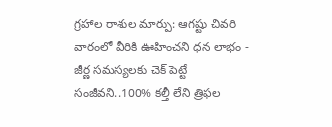గ్రహాల రాశుల మార్పు: ఆగష్టు చివరి వారంలో వీరికి ఊహించని ధన లాభం -
జీర్ణ సమస్యలకు చెక్ పెట్టే సంజీవని..100% కల్తీ లేని త్రిఫల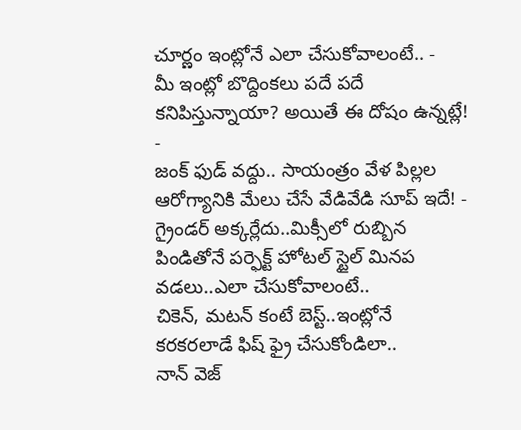చూర్ణం ఇంట్లోనే ఎలా చేసుకోవాలంటే.. -
మీ ఇంట్లో బొద్దింకలు పదే పదే కనిపిస్తున్నాయా? అయితే ఈ దోషం ఉన్నట్లే! -
జంక్ ఫుడ్ వద్దు.. సాయంత్రం వేళ పిల్లల ఆరోగ్యానికి మేలు చేసే వేడివేడి సూప్ ఇదే! -
గ్రైండర్ అక్కర్లేదు..మిక్సీలో రుబ్బిన పిండితోనే పర్ఫెక్ట్ హోటల్ స్టైల్ మినప వడలు..ఎలా చేసుకోవాలంటే..
చికెన్, మటన్ కంటే బెస్ట్..ఇంట్లోనే కరకరలాడే ఫిష్ ఫ్రై చేసుకోండిలా..
నాన్ వెజ్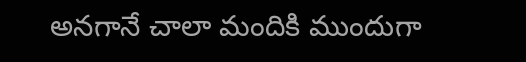అనగానే చాలా మందికి ముందుగా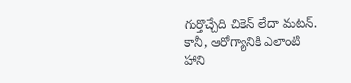గుర్తొచ్చేది చికెన్ లేదా మటన్. కానీ, ఆరోగ్యానికి ఎలాంటి హాని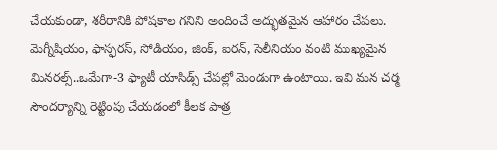చేయకుండా, శరీరానికి పోషకాల గనిని అందించే అద్భుతమైన ఆహారం చేపలు. మెగ్నీషియం, ఫాస్ఫరస్, సోడియం, జింక్, ఐరన్, సెలీనియం వంటి ముఖ్యమైన మినరల్స్..ఒమేగా-3 ఫ్యాటీ యాసిడ్స్ చేపల్లో మెండుగా ఉంటాయి. ఇవి మన చర్మ సౌందర్యాన్ని రెట్టింపు చేయడంలో కీలక పాత్ర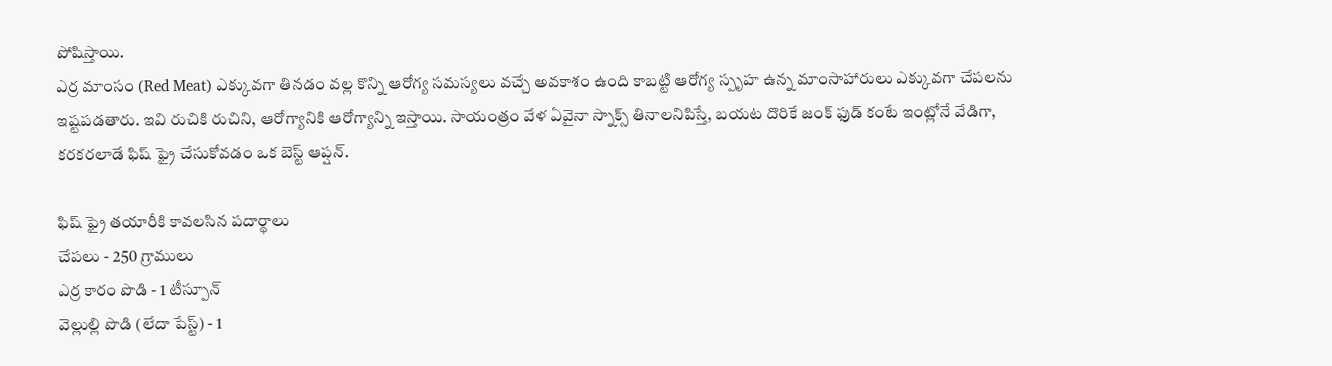పోషిస్తాయి.
ఎర్ర మాంసం (Red Meat) ఎక్కువగా తినడం వల్ల కొన్ని ఆరోగ్య సమస్యలు వచ్చే అవకాశం ఉంది కాబట్టి ఆరోగ్య స్పృహ ఉన్న మాంసాహారులు ఎక్కువగా చేపలను ఇష్టపడతారు. ఇవి రుచికి రుచిని, ఆరోగ్యానికి ఆరోగ్యాన్ని ఇస్తాయి. సాయంత్రం వేళ ఏవైనా స్నాక్స్ తినాలనిపిస్తే, బయట దొరికే జంక్ ఫుడ్ కంటే ఇంట్లోనే వేడిగా, కరకరలాడే ఫిష్ ఫ్రై చేసుకోవడం ఒక బెస్ట్ ఆప్షన్.

ఫిష్ ఫ్రై తయారీకి కావలసిన పదార్థాలు
చేపలు - 250 గ్రాములు
ఎర్ర కారం పొడి - 1 టీస్పూన్
వెల్లుల్లి పొడి (లేదా పేస్ట్) - 1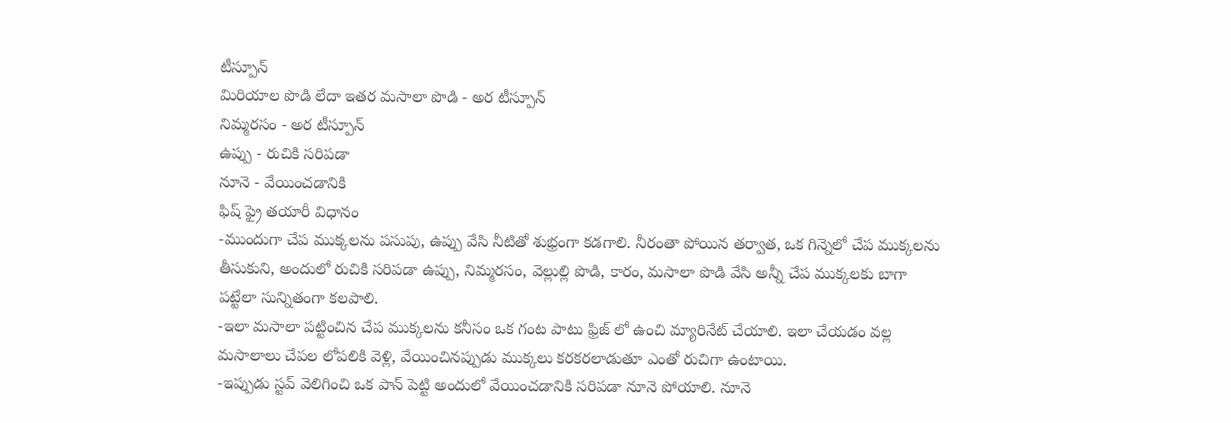టీస్పూన్
మిరియాల పొడి లేదా ఇతర మసాలా పొడి - అర టీస్పూన్
నిమ్మరసం - అర టీస్పూన్
ఉప్పు - రుచికి సరిపడా
నూనె - వేయించడానికి
ఫిష్ ఫ్రై తయారీ విధానం
-ముందుగా చేప ముక్కలను పసుపు, ఉప్పు వేసి నీటితో శుభ్రంగా కడగాలి. నీరంతా పోయిన తర్వాత, ఒక గిన్నెలో చేప ముక్కలను తీసుకుని, అందులో రుచికి సరిపడా ఉప్పు, నిమ్మరసం, వెల్లుల్లి పొడి, కారం, మసాలా పొడి వేసి అన్నీ చేప ముక్కలకు బాగా పట్టేలా సున్నితంగా కలపాలి.
-ఇలా మసాలా పట్టించిన చేప ముక్కలను కనీసం ఒక గంట పాటు ఫ్రిజ్ లో ఉంచి మ్యారినేట్ చేయాలి. ఇలా చేయడం వల్ల మసాలాలు చేపల లోపలికి వెళ్లి, వేయించినప్పుడు ముక్కలు కరకరలాడుతూ ఎంతో రుచిగా ఉంటాయి.
-ఇప్పుడు స్టవ్ వెలిగించి ఒక పాన్ పెట్టి అందులో వేయించడానికి సరిపడా నూనె పోయాలి. నూనె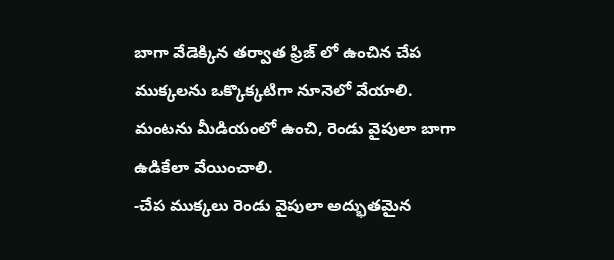బాగా వేడెక్కిన తర్వాత ఫ్రిజ్ లో ఉంచిన చేప ముక్కలను ఒక్కొక్కటిగా నూనెలో వేయాలి. మంటను మీడియంలో ఉంచి, రెండు వైపులా బాగా ఉడికేలా వేయించాలి.
-చేప ముక్కలు రెండు వైపులా అద్భుతమైన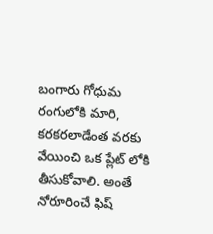బంగారు గోధుమ రంగులోకి మారి, కరకరలాడేంత వరకు వేయించి ఒక ప్లేట్ లోకి తీసుకోవాలి. అంతే నోరూరించే ఫిష్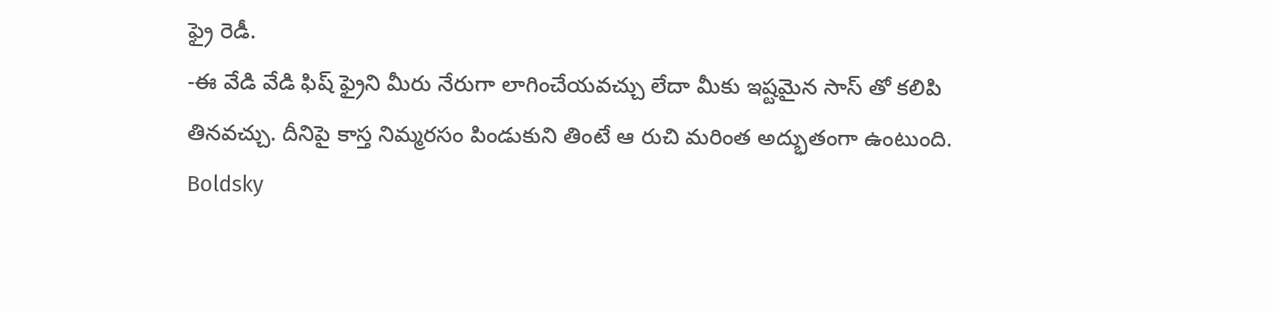ఫ్రై రెడీ.
-ఈ వేడి వేడి ఫిష్ ఫ్రైని మీరు నేరుగా లాగించేయవచ్చు లేదా మీకు ఇష్టమైన సాస్ తో కలిపి తినవచ్చు. దీనిపై కాస్త నిమ్మరసం పిండుకుని తింటే ఆ రుచి మరింత అద్భుతంగా ఉంటుంది.
Boldsky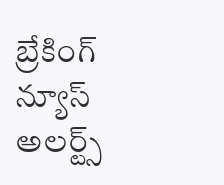బ్రేకింగ్ న్యూస్ అలర్ట్స్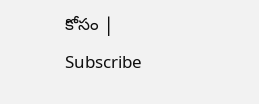కోసం | Subscribe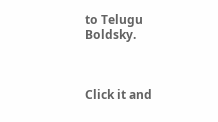to Telugu Boldsky.



Click it and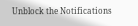Unblock the Notifications